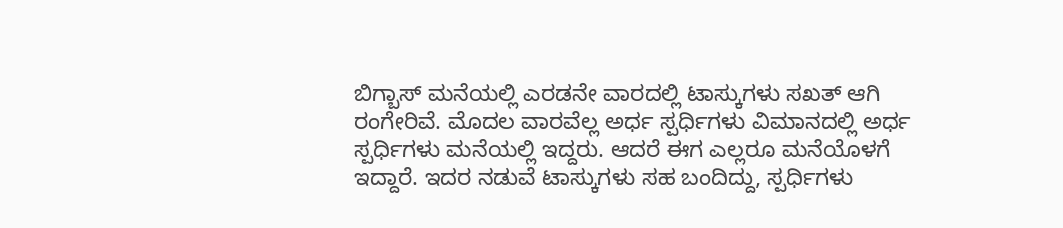ಬಿಗ್ಬಾಸ್ ಮನೆಯಲ್ಲಿ ಎರಡನೇ ವಾರದಲ್ಲಿ ಟಾಸ್ಕುಗಳು ಸಖತ್ ಆಗಿ ರಂಗೇರಿವೆ. ಮೊದಲ ವಾರವೆಲ್ಲ ಅರ್ಧ ಸ್ಪರ್ಧಿಗಳು ವಿಮಾನದಲ್ಲಿ ಅರ್ಧ ಸ್ಪರ್ಧಿಗಳು ಮನೆಯಲ್ಲಿ ಇದ್ದರು. ಆದರೆ ಈಗ ಎಲ್ಲರೂ ಮನೆಯೊಳಗೆ ಇದ್ದಾರೆ. ಇದರ ನಡುವೆ ಟಾಸ್ಕುಗಳು ಸಹ ಬಂದಿದ್ದು, ಸ್ಪರ್ಧಿಗಳು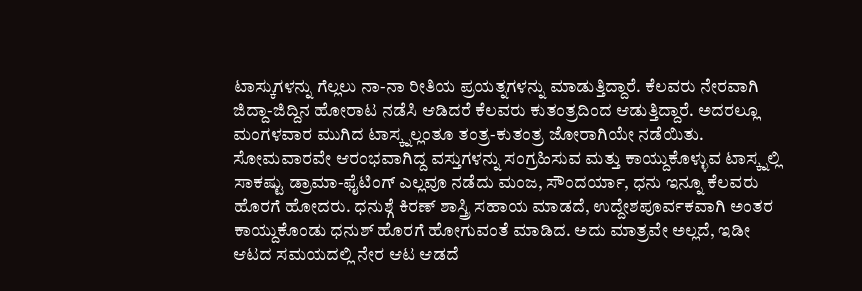ಟಾಸ್ಕುಗಳನ್ನು ಗೆಲ್ಲಲು ನಾ-ನಾ ರೀತಿಯ ಪ್ರಯತ್ನಗಳನ್ನು ಮಾಡುತ್ತಿದ್ದಾರೆ. ಕೆಲವರು ನೇರವಾಗಿ ಜಿದ್ದಾ-ಜಿದ್ದಿನ ಹೋರಾಟ ನಡೆಸಿ ಆಡಿದರೆ ಕೆಲವರು ಕುತಂತ್ರದಿಂದ ಆಡುತ್ತಿದ್ದಾರೆ. ಅದರಲ್ಲೂ ಮಂಗಳವಾರ ಮುಗಿದ ಟಾಸ್ಕ್ನಲ್ಲಂತೂ ತಂತ್ರ-ಕುತಂತ್ರ ಜೋರಾಗಿಯೇ ನಡೆಯಿತು.
ಸೋಮವಾರವೇ ಆರಂಭವಾಗಿದ್ದ ವಸ್ತುಗಳನ್ನು ಸಂಗ್ರಹಿಸುವ ಮತ್ತು ಕಾಯ್ದುಕೊಳ್ಳುವ ಟಾಸ್ಕ್ನಲ್ಲಿ ಸಾಕಷ್ಟು ಡ್ರಾಮಾ-ಫೈಟಿಂಗ್ ಎಲ್ಲವೂ ನಡೆದು ಮಂಜ, ಸೌಂದರ್ಯಾ, ಧನು ಇನ್ನೂ ಕೆಲವರು ಹೊರಗೆ ಹೋದರು. ಧನುಶ್ಗೆ ಕಿರಣ್ ಶಾಸ್ತ್ರಿ ಸಹಾಯ ಮಾಡದೆ, ಉದ್ದೇಶಪೂರ್ವಕವಾಗಿ ಅಂತರ ಕಾಯ್ದುಕೊಂಡು ಧನುಶ್ ಹೊರಗೆ ಹೋಗುವಂತೆ ಮಾಡಿದ. ಅದು ಮಾತ್ರವೇ ಅಲ್ಲದೆ, ಇಡೀ ಆಟದ ಸಮಯದಲ್ಲಿ ನೇರ ಆಟ ಆಡದೆ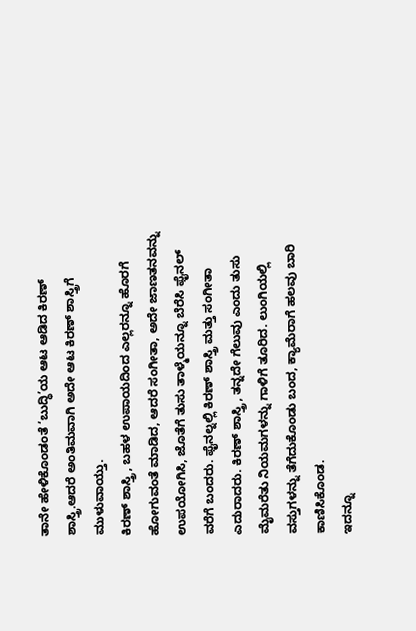ತಾನೇ ಹೇಳಿಕೊಂಡಂತೆ ‘ಬುದ್ಧಿ’ಯ ಆಟ ಆಡಿದ ಕಿರಣ್ ಶಾಸ್ತ್ರಿ.ಆದರೆ ಅಂತಿಮವಾಗಿ ಅದೇ ಆಟ ಕಿರಣ್ ಶಾಸ್ತ್ರಿಗೆ ಮುಳುವಾಯ್ತು.
ಕಿರಣ್ ಶಾಸ್ತ್ರಿ, ಬಹಳ ಉಪಾಯದಿಂದ ಎಲ್ಲರನ್ನೂ ಹೊರಗೆ ಹೋಗುವಂತೆ ಮಾಡಿದ, ಆದರೆ ಸಂಗೀತಾ, ಅದೇ ಜಾಣತನವನ್ನು ಉಪಯೋಗಿಸಿ, ಜೊತೆಗೆ ತುಸು ತಾಳ್ಮೆಯನ್ನೂ ಬೆರೆಸಿ ಫೈನಲ್ ವರೆಗೆ ಬಂದರು. ಫೈನಲ್ನಲ್ಲಿ ಕಿರಣ್ ಶಾಸ್ತ್ರಿ ಮತ್ತು ಸಂಗೀತಾ ಎದುರಾದರು. ಕಿರಣ್ ಶಾಸ್ತ್ರಿ, ತನ್ನದೇ ಗೆಲುವು ಎಂದು ತುಸು ಮೈಮರೆತು ನಿಯಮಗಳನ್ನು ಗಾಳಿಗೆ ತೂರಿದ. ಲುಂಗಿಯಲ್ಲಿ ವಸ್ತುಗಳನ್ನು ತೆಗೆದುಕೊಂಡು ಬಂದ, ಕ್ಯಾಮೆರಾಗೆ ಹಲವು ಬಾರಿ ಕಾಣಿಸಿಕೊಂಡ.
ಇದನ್ನೂ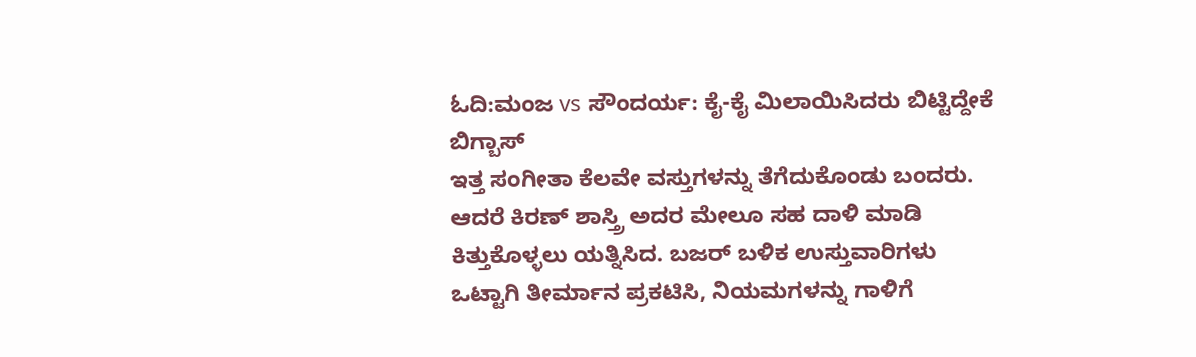ಓದಿ:ಮಂಜ vs ಸೌಂದರ್ಯ: ಕೈ-ಕೈ ಮಿಲಾಯಿಸಿದರು ಬಿಟ್ಟಿದ್ದೇಕೆ ಬಿಗ್ಬಾಸ್
ಇತ್ತ ಸಂಗೀತಾ ಕೆಲವೇ ವಸ್ತುಗಳನ್ನು ತೆಗೆದುಕೊಂಡು ಬಂದರು. ಆದರೆ ಕಿರಣ್ ಶಾಸ್ತ್ರಿ ಅದರ ಮೇಲೂ ಸಹ ದಾಳಿ ಮಾಡಿ ಕಿತ್ತುಕೊಳ್ಳಲು ಯತ್ನಿಸಿದ. ಬಜರ್ ಬಳಿಕ ಉಸ್ತುವಾರಿಗಳು ಒಟ್ಟಾಗಿ ತೀರ್ಮಾನ ಪ್ರಕಟಿಸಿ, ನಿಯಮಗಳನ್ನು ಗಾಳಿಗೆ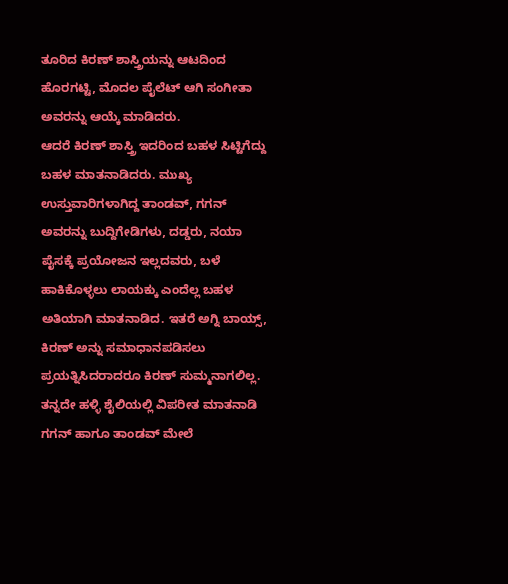ತೂರಿದ ಕಿರಣ್ ಶಾಸ್ತ್ರಿಯನ್ನು ಆಟದಿಂದ ಹೊರಗಟ್ಟಿ, ಮೊದಲ ಪೈಲೆಟ್ ಆಗಿ ಸಂಗೀತಾ ಅವರನ್ನು ಆಯ್ಕೆ ಮಾಡಿದರು.
ಆದರೆ ಕಿರಣ್ ಶಾಸ್ತ್ರಿ ಇದರಿಂದ ಬಹಳ ಸಿಟ್ಟಿಗೆದ್ದು ಬಹಳ ಮಾತನಾಡಿದರು. ಮುಖ್ಯ ಉಸ್ತುವಾರಿಗಳಾಗಿದ್ದ ತಾಂಡವ್, ಗಗನ್ ಅವರನ್ನು ಬುದ್ದಿಗೇಡಿಗಳು, ದಡ್ಡರು, ನಯಾ ಪೈಸಕ್ಕೆ ಪ್ರಯೋಜನ ಇಲ್ಲದವರು, ಬಳೆ ಹಾಕಿಕೊಳ್ಳಲು ಲಾಯಕ್ಕು ಎಂದೆಲ್ಲ ಬಹಳ ಅತಿಯಾಗಿ ಮಾತನಾಡಿದ. ಇತರೆ ಅಗ್ನಿ ಬಾಯ್ಸ್, ಕಿರಣ್ ಅನ್ನು ಸಮಾಧಾನಪಡಿಸಲು ಪ್ರಯತ್ನಿಸಿದರಾದರೂ ಕಿರಣ್ ಸುಮ್ಮನಾಗಲಿಲ್ಲ. ತನ್ನದೇ ಹಳ್ಳಿ ಶೈಲಿಯಲ್ಲಿ ವಿಪರೀತ ಮಾತನಾಡಿ ಗಗನ್ ಹಾಗೂ ತಾಂಡವ್ ಮೇಲೆ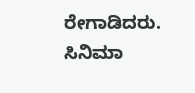ರೇಗಾಡಿದರು.
ಸಿನಿಮಾ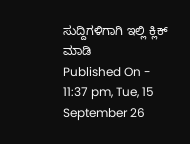ಸುದ್ದಿಗಳಿಗಾಗಿ ಇಲ್ಲಿ ಕ್ಲಿಕ್ ಮಾಡಿ
Published On - 11:37 pm, Tue, 15 September 26